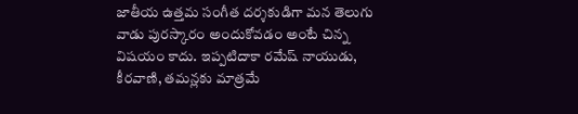జాతీయ ఉత్తమ సంగీత దర్శకుడిగా మన తెలుగు వాడు పురస్కారం అందుకోవడం అంటే చిన్న విషయం కాదు. ఇప్పటిదాకా రమేష్ నాయుడు, కీరవాణి, తమన్లకు మాత్రమే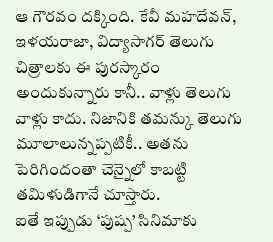ఆ గౌరవం దక్కింది. కేవీ మహదేవన్, ఇళయరాజా, విద్యాసాగర్ తెలుగు చిత్రాలకు ఈ పురస్కారం అందుకున్నారు కానీ.. వాళ్లు తెలుగు వాళ్లు కాదు. నిజానికి తమన్కు తెలుగు మూలాలున్నప్పటికీ.. అతను పెరిగిందంతా చెన్నైలో కాబట్టి తమిళుడిగానే చూస్తారు.
ఐతే ఇప్పుడు ‘పుష్ప’ సినిమాకు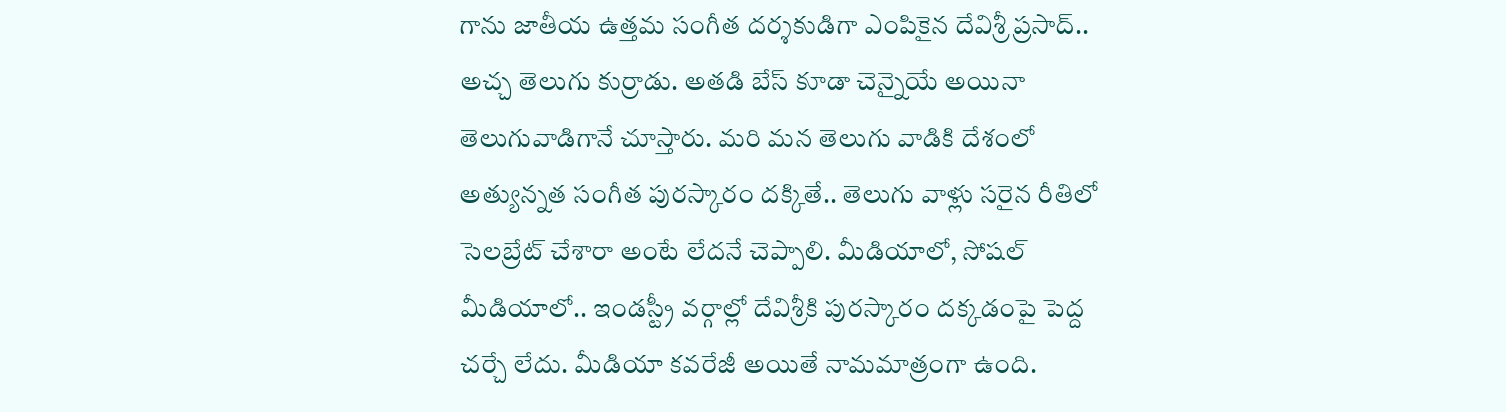గాను జాతీయ ఉత్తమ సంగీత దర్శకుడిగా ఎంపికైన దేవిశ్రీ ప్రసాద్.. అచ్చ తెలుగు కుర్రాడు. అతడి బేస్ కూడా చెన్నైయే అయినా తెలుగువాడిగానే చూస్తారు. మరి మన తెలుగు వాడికి దేశంలో అత్యున్నత సంగీత పురస్కారం దక్కితే.. తెలుగు వాళ్లు సరైన రీతిలో సెలబ్రేట్ చేశారా అంటే లేదనే చెప్పాలి. మీడియాలో, సోషల్ మీడియాలో.. ఇండస్ట్రీ వర్గాల్లో దేవిశ్రీకి పురస్కారం దక్కడంపై పెద్ద చర్చే లేదు. మీడియా కవరేజీ అయితే నామమాత్రంగా ఉంది.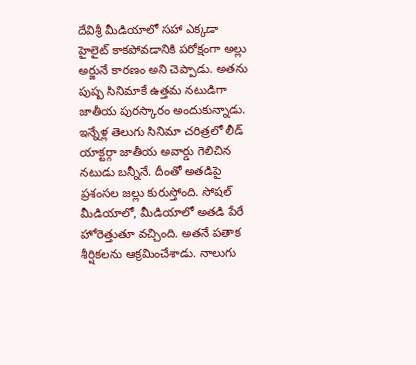దేవిశ్రీ మీడియాలో సహా ఎక్కడా హైలైట్ కాకపోవడానికి పరోక్షంగా అల్లు అర్జునే కారణం అని చెప్పాడు. అతను పుష్ప సినిమాకే ఉత్తమ నటుడిగా జాతీయ పురస్కారం అందుకున్నాడు. ఇన్నేళ్ల తెలుగు సినిమా చరిత్రలో లీడ్ యాక్టర్గా జాతీయ అవార్డు గెలిచిన నటుడు బన్నీనే. దీంతో అతడిపై ప్రశంసల జల్లు కురుస్తోంది. సోషల్ మీడియాలో, మీడియాలో అతడి పేరే హోరెత్తుతూ వచ్చింది. అతనే పతాక శీర్షికలను ఆక్రమించేశాడు. నాలుగు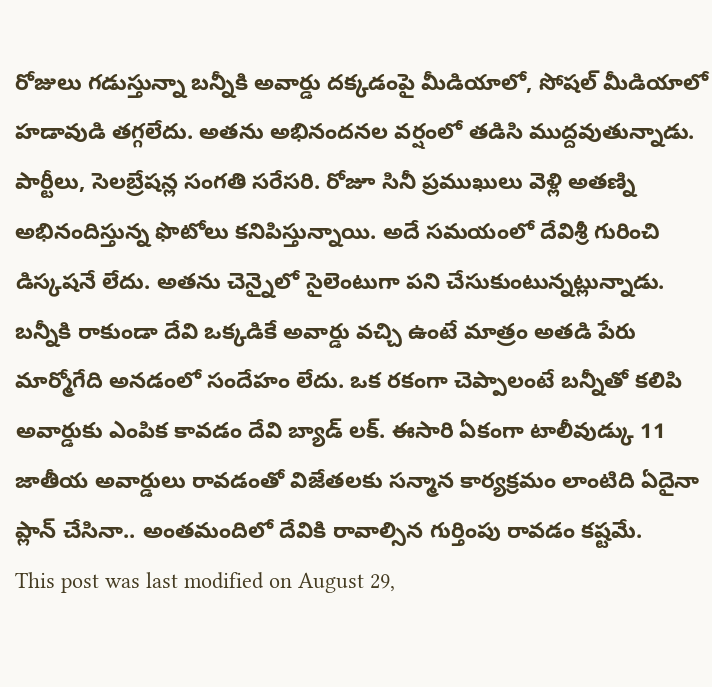రోజులు గడుస్తున్నా బన్నీకి అవార్డు దక్కడంపై మీడియాలో, సోషల్ మీడియాలో హడావుడి తగ్గలేదు. అతను అభినందనల వర్షంలో తడిసి ముద్దవుతున్నాడు.
పార్టీలు, సెలబ్రేషన్ల సంగతి సరేసరి. రోజూ సినీ ప్రముఖులు వెళ్లి అతణ్ని అభినందిస్తున్న ఫొటోలు కనిపిస్తున్నాయి. అదే సమయంలో దేవిశ్రీ గురించి డిస్కషనే లేదు. అతను చెన్నైలో సైలెంటుగా పని చేసుకుంటున్నట్లున్నాడు. బన్నీకి రాకుండా దేవి ఒక్కడికే అవార్డు వచ్చి ఉంటే మాత్రం అతడి పేరు మార్మోగేది అనడంలో సందేహం లేదు. ఒక రకంగా చెప్పాలంటే బన్నీతో కలిపి అవార్డుకు ఎంపిక కావడం దేవి బ్యాడ్ లక్. ఈసారి ఏకంగా టాలీవుడ్కు 11 జాతీయ అవార్డులు రావడంతో విజేతలకు సన్మాన కార్యక్రమం లాంటిది ఏదైనా ప్లాన్ చేసినా.. అంతమందిలో దేవికి రావాల్సిన గుర్తింపు రావడం కష్టమే.
This post was last modified on August 29,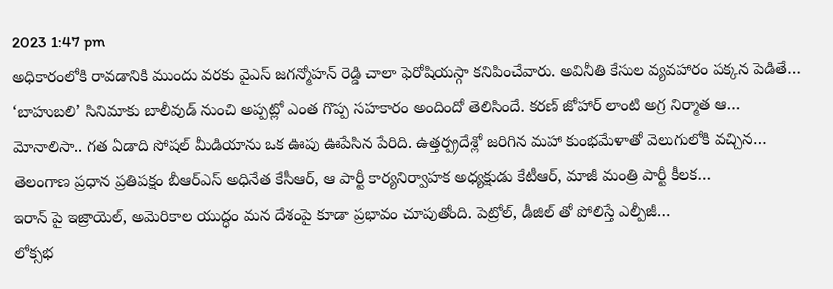2023 1:47 pm
అధికారంలోకి రావడానికి ముందు వరకు వైఎస్ జగన్మోహన్ రెడ్డి చాలా ఫెరోషియస్గా కనిపించేవారు. అవినీతి కేసుల వ్యవహారం పక్కన పెడితే…
‘బాహుబలి’ సినిమాకు బాలీవుడ్ నుంచి అప్పట్లో ఎంత గొప్ప సహకారం అందిందో తెలిసిందే. కరణ్ జోహార్ లాంటి అగ్ర నిర్మాత ఆ…
మోనాలిసా.. గత ఏడాది సోషల్ మీడియాను ఒక ఊపు ఊపేసిన పేరిది. ఉత్తర్ప్రదేశ్లో జరిగిన మహా కుంభమేళాతో వెలుగులోకి వచ్చిన…
తెలంగాణ ప్రధాన ప్రతిపక్షం బీఆర్ఎస్ అధినేత కేసీఆర్, ఆ పార్టీ కార్యనిర్వాహక అధ్యక్షుడు కేటీఆర్, మాజీ మంత్రి పార్టీ కీలక…
ఇరాన్ పై ఇజ్రాయెల్, అమెరికాల యుద్ధం మన దేశంపై కూడా ప్రభావం చూపుతోంది. పెట్రోల్, డీజిల్ తో పోలిస్తే ఎల్పీజీ…
లోక్సభ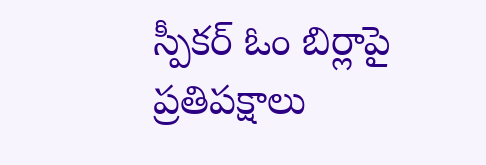స్పీకర్ ఓం బిర్లాపై ప్రతిపక్షాలు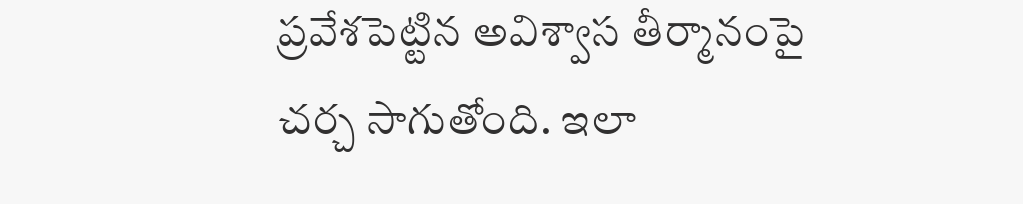ప్రవేశపెట్టిన అవిశ్వాస తీర్మానంపై చర్చ సాగుతోంది. ఇలా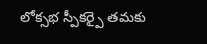లోక్సభ స్పీకర్పై తమకు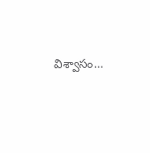విశ్వాసం…